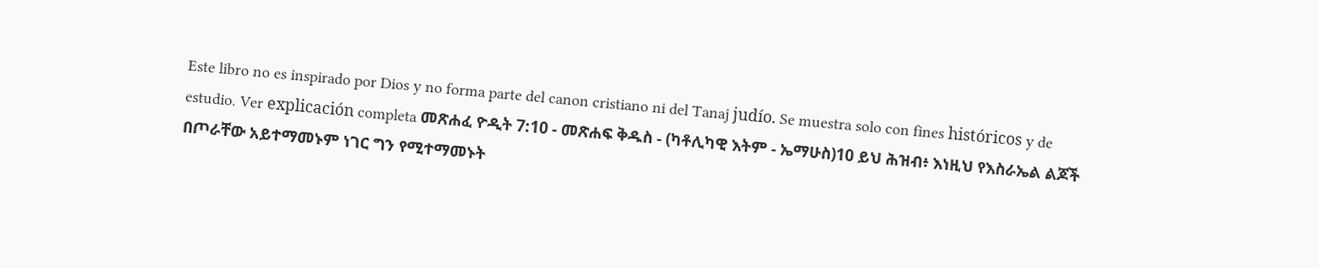Este libro no es inspirado por Dios y no forma parte del canon cristiano ni del Tanaj judío. Se muestra solo con fines históricos y de estudio. Ver explicación completa መጽሐፈ ዮዲት 7:10 - መጽሐፍ ቅዱስ - (ካቶሊካዊ እትም - ኤማሁስ)10 ይህ ሕዝብ፥ እነዚህ የእስራኤል ልጆች በጦራቸው አይተማመኑም ነገር ግን የሚተማመኑት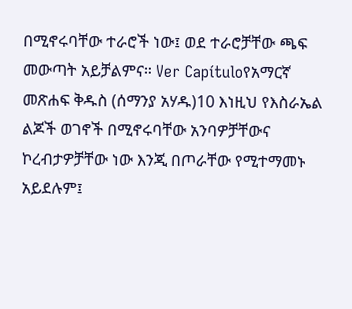በሚኖሩባቸው ተራሮች ነው፤ ወደ ተራሮቻቸው ጫፍ መውጣት አይቻልምና። Ver Capítuloየአማርኛ መጽሐፍ ቅዱስ (ሰማንያ አሃዱ)10 እነዚህ የእስራኤል ልጆች ወገኖች በሚኖሩባቸው አንባዎቻቸውና ኮረብታዎቻቸው ነው እንጂ በጦራቸው የሚተማመኑ አይደሉም፤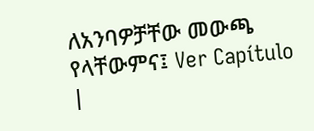ለአንባዎቻቸው መውጫ የላቸውምና፤ Ver Capítulo |